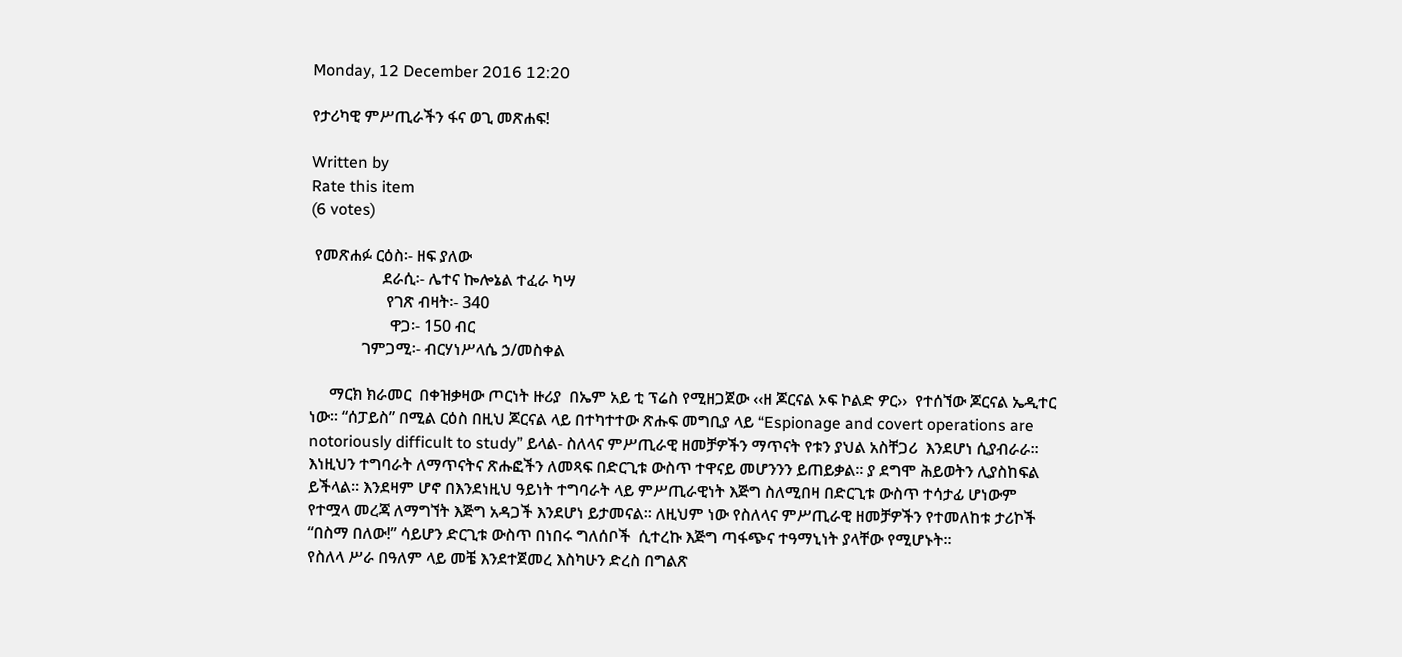Monday, 12 December 2016 12:20

የታሪካዊ ምሥጢራችን ፋና ወጊ መጽሐፍ!

Written by
Rate this item
(6 votes)

 የመጽሐፉ ርዕስ፡- ዘፍ ያለው
                  ደራሲ፡- ሌተና ኰሎኔል ተፈራ ካሣ
                   የገጽ ብዛት፡- 340
                    ዋጋ፡- 150 ብር
             ገምጋሚ፡- ብርሃነሥላሴ ኃ/መስቀል

     ማርክ ክራመር  በቀዝቃዛው ጦርነት ዙሪያ  በኤም አይ ቲ ፕሬስ የሚዘጋጀው ‹‹ዘ ጆርናል ኦፍ ኮልድ ዎር››  የተሰኘው ጆርናል ኤዲተር ነው፡፡ “ሰፓይስ” በሚል ርዕስ በዚህ ጆርናል ላይ በተካተተው ጽሑፍ መግቢያ ላይ “Espionage and covert operations are notoriously difficult to study” ይላል- ስለላና ምሥጢራዊ ዘመቻዎችን ማጥናት የቱን ያህል አስቸጋሪ  እንደሆነ ሲያብራራ፡፡
እነዚህን ተግባራት ለማጥናትና ጽሑፎችን ለመጻፍ በድርጊቱ ውስጥ ተዋናይ መሆንንን ይጠይቃል፡፡ ያ ደግሞ ሕይወትን ሊያስከፍል ይችላል፡፡ እንደዛም ሆኖ በእንደነዚህ ዓይነት ተግባራት ላይ ምሥጢራዊነት እጅግ ስለሚበዛ በድርጊቱ ውስጥ ተሳታፊ ሆነውም የተሟላ መረጃ ለማግኘት እጅግ አዳጋች እንደሆነ ይታመናል። ለዚህም ነው የስለላና ምሥጢራዊ ዘመቻዎችን የተመለከቱ ታሪኮች “በስማ በለው!” ሳይሆን ድርጊቱ ውስጥ በነበሩ ግለሰቦች  ሲተረኩ እጅግ ጣፋጭና ተዓማኒነት ያላቸው የሚሆኑት፡፡
የስለላ ሥራ በዓለም ላይ መቼ እንደተጀመረ እስካሁን ድረስ በግልጽ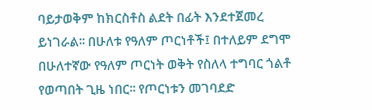ባይታወቅም ከክርስቶስ ልደት በፊት እንደተጀመረ ይነገራል፡፡ በሁለቱ የዓለም ጦርነቶች፤ በተለይም ደግሞ በሁለተኛው የዓለም ጦርነት ወቅት የስለላ ተግባር ጎልቶ የወጣበት ጊዜ ነበር፡፡ የጦርነቱን መገባደድ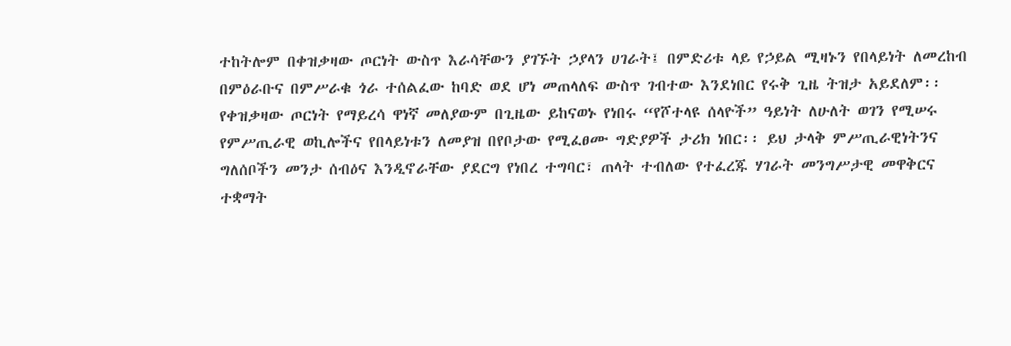ተከትሎም በቀዝቃዛው ጦርነት ውስጥ እራሳቸውን ያገኙት ኃያላን ሀገራት፤ በምድሪቱ ላይ የኃይል ሚዛኑን የበላይነት ለመረከብ በምዕራቡና በምሥራቁ ጎራ ተሰልፈው ከባድ ወደ ሆነ መጠላለፍ ውስጥ ገብተው እንደነበር የሩቅ ጊዜ ትዝታ አይደለም፡፡
የቀዝቃዛው ጦርነት የማይረሳ ዋነኛ መለያውም በጊዜው ይከናወኑ የነበሩ “የሾተላዩ ሰላዮች” ዓይነት ለሁለት ወገን የሚሠሩ የምሥጢራዊ ወኪሎችና የበላይነቱን ለመያዝ በየቦታው የሚፈፀሙ ግድያዎች ታሪክ ነበር፡፡ ይህ ታላቅ ምሥጢራዊነትንና ግለሰቦችን መንታ ሰብዕና እንዲኖራቸው ያደርግ የነበረ ተግባር፣ ጠላት ተብለው የተፈረጁ ሃገራት መንግሥታዊ መዋቅርና ተቋማት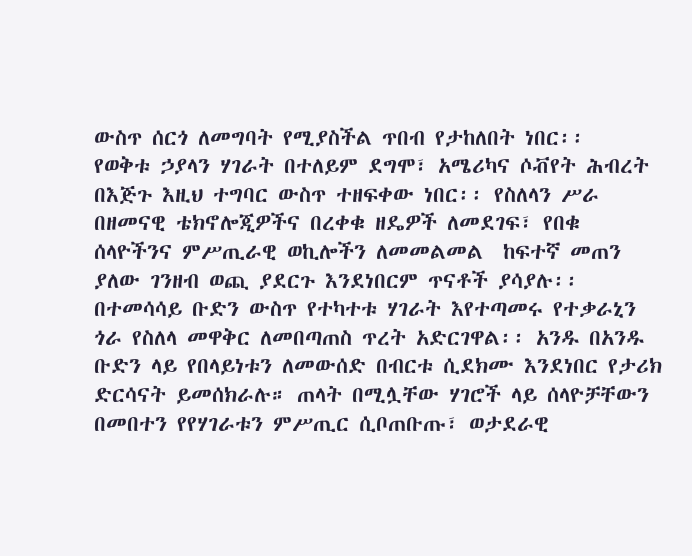ውስጥ ሰርጎ ለመግባት የሚያስችል ጥበብ የታከለበት ነበር፡፡
የወቅቱ ኃያላን ሃገራት በተለይም ደግሞ፣ አሜሪካና ሶቭየት ሕብረት በእጅጉ እዚህ ተግባር ውስጥ ተዘፍቀው ነበር፡፡ የስለላን ሥራ በዘመናዊ ቴክኖሎጂዎችና በረቀቁ ዘዴዎች ለመደገፍ፣ የበቁ ሰላዮችንና ምሥጢራዊ ወኪሎችን ለመመልመል  ከፍተኛ መጠን ያለው ገንዘብ ወጪ ያደርጉ እንደነበርም ጥናቶች ያሳያሉ፡፡ በተመሳሳይ ቡድን ውስጥ የተካተቱ ሃገራት እየተጣመሩ የተቃራኒን ጎራ የስለላ መዋቅር ለመበጣጠስ ጥረት አድርገዋል፡፡ አንዱ በአንዱ ቡድን ላይ የበላይነቱን ለመውሰድ በብርቱ ሲደክሙ እንደነበር የታሪክ ድርሳናት ይመሰክራሉ። ጠላት በሚሏቸው ሃገሮች ላይ ሰላዮቻቸውን በመበተን የየሃገራቱን ምሥጢር ሲቦጠቡጡ፣ ወታደራዊ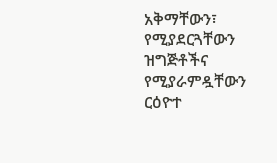አቅማቸውን፣ የሚያደርጓቸውን ዝግጅቶችና የሚያራምዷቸውን ርዕዮተ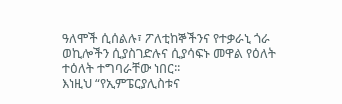ዓለሞች ሲሰልሉ፣ ፖለቲከኞችንና የተቃራኒ ጎራ ወኪሎችን ሲያስገድሉና ሲያሳፍኑ መዋል የዕለት ተዕለት ተግባራቸው ነበር፡፡
እነዚህ “የኢምፔርያሊስቱና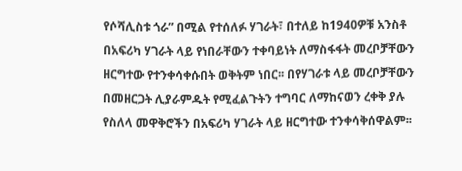የሶሻሊስቱ ጎራ” በሚል የተሰለፉ ሃገራት፣ በተለይ ከ1940ዎቹ አንስቶ በአፍሪካ ሃገራት ላይ የነበራቸውን ተቀባይነት ለማስፋፋት መረቦቻቸውን ዘርግተው የተንቀሳቀሱበት ወቅትም ነበር፡፡ በየሃገራቱ ላይ መረቦቻቸውን በመዘርጋት ሊያራምዱት የሚፈልጉትን ተግባር ለማከናወን ረቀቅ ያሉ የስለላ መዋቅሮችን በአፍሪካ ሃገራት ላይ ዘርግተው ተንቀሳቅሰዋልም፡፡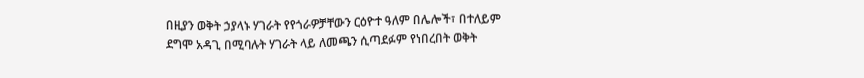በዚያን ወቅት ኃያላኑ ሃገራት የየጎራዎቻቸውን ርዕዮተ ዓለም በሌሎች፣ በተለይም ደግሞ አዳጊ በሚባሉት ሃገራት ላይ ለመጫን ሲጣደፉም የነበረበት ወቅት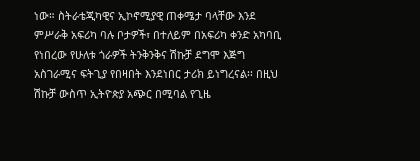ነው። ስትራቴጂካዊና ኢኮኖሚያዊ ጠቀሜታ ባላቸው እንደ ምሥራቅ አፍሪካ ባሉ ቦታዎች፣ በተለይም በአፍሪካ ቀንድ አካባቢ የነበረው የሁለቱ ጎራዎች ትንቅንቅና ሽኩቻ ደግሞ እጅግ አስገራሚና ፍትጊያ የበዛበት እንደነበር ታሪክ ይነግረናል፡፡ በዚህ ሽኩቻ ውስጥ ኢትዮጵያ አጭር በሚባል የጊዜ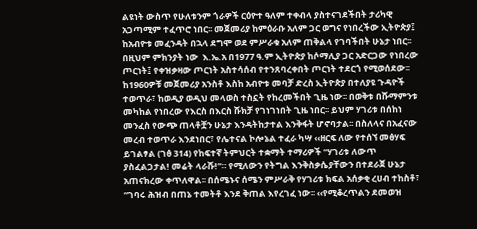ልዩነት ውስጥ የሁለቱንም ጎራዎች ርዕዮተ ዓለም ተቀብላ ያስተናገደችበት ታሪካዊ አጋጣሚም ተፈጥሮ ነበር፡፡ መጀመሪያ ከምዕራቡ አለም ጋር ወግና የነበረችው ኢትዮጵያ፤ ከአብዮቱ መፈንዳት በኋላ ደግሞ ወደ ምሥራቁ አለም ጠቅልላ የገባችበት ሁኔታ ነበር፡፡ በዚህም ምክንያት ነው  እ.ኤ.አ በ1977 ዓ.ም ኢትዮጵያ ከሶማሊያ ጋር አድርጋው የነበረው ጦርነት፤ የቀዝቃዛው ጦርነት አስተሳሰብ የተንጸባረቀበት ጦርነት ተደርጎ የሚወሰደው፡፡  ከ1960ዎቹ መጀመሪያ አንስቶ እስከ አብዮቱ መባቻ ድረስ ኢትዮጵያ በተለያዩ ጉዳዮች ተወጥራ፣ ከወዲያ ወዲህ መላወስ ተስኗት የከረመችበት ጊዜ ነው፡፡ በወቅቱ በሹማምንቱ መካከል የነበረው የእርስ በእርስ ሹክቻ የገነገነበት ጊዜ ነበር፡፡ ይህም ሃገሪቱ በሰከነ መንፈስ የውጭ ጠላቶቿን ሁኔታ እንዳትከታተል እንቅፋት ሆኖባታል፡፡ በስለላና በአፈናው መረብ ተወጥራ እንደነበር፣ የሌተናል ኮሎኔል ተፈራ ካሣ ‹‹ዘርፍ ለው የተሰኘ መፅሃፍ ይገልፃል (ገፅ 314) የከፍተኛ ትምህርት ተቋማት ተማሪዎች “ሃገሪቱ ለውጥ ያስፈልጋታል! መሬት ላራሹ!”። የሚለውን የትግል እንቅስቃሴያቸውን በተደራጀ ሁኔታ አጠናክረው ቀጥለዋል፡፡ በሰሜኑና ሰሜን ምሥራቅ የሃገሪቱ ክፍል አሰቃቂ ረሀብ ተከስቶ፣ “ገባሩ ሕዝብ በጠኔ ተመትቶ እንደ ቅጠል እየረገፈ ነው፡፡ ‹‹የሚቆረጥልን ደመወዝ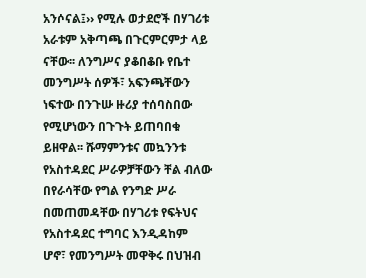አንሶናል፤›› የሚሉ ወታደሮች በሃገሪቱ አራቱም አቅጣጫ በጉርምርምታ ላይ ናቸው፡፡ ለንግሥና ያቆበቆቡ የቤተ መንግሥት ሰዎች፣ አፍንጫቸውን ነፍተው በንጉሡ ዙሪያ ተሰባስበው የሚሆነውን በጉጉት ይጠባበቁ ይዘዋል፡፡ ሹማምንቱና መኳንንቱ የአስተዳደር ሥራዎቻቸውን ቸል ብለው በየራሳቸው የግል የንግድ ሥራ በመጠመዳቸው በሃገሪቱ የፍትህና የአስተዳደር ተግባር እንዲዳከም ሆኖ፣ የመንግሥት መዋቅሩ በህዝብ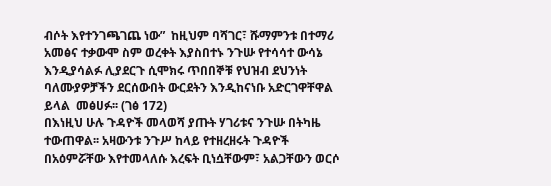ብሶት እየተንገጫገጨ ነው”  ከዚህም ባሻገር፣ ሹማምንቱ በተማሪ አመፅና ተቃውሞ ስም ወረቀት እያስበተኑ ንጉሡ የተሳሳተ ውሳኔ እንዲያሳልፉ ሊያደርጉ ሲሞክሩ ጥበበኞቹ የህዝብ ደህንነት ባለሙያዎቻችን ደርሰውበት ውርደትን እንዲከናነቡ አድርገዋቸዋል ይላል  መፅሀፉ፡፡ (ገፅ 172)
በእነዚህ ሁሉ ጉዳዮች መላወሻ ያጡት ሃገሪቱና ንጉሡ በትካዜ ተውጠዋል፡፡ አዛውንቱ ንጉሥ ከላይ የተዘረዘሩት ጉዳዮች በአዕምሯቸው እየተመላለሱ እረፍት ቢነሷቸውም፣ አልጋቸውን ወርሶ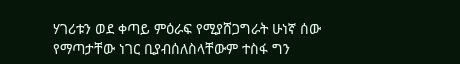ሃገሪቱን ወደ ቀጣይ ምዕራፍ የሚያሸጋግራት ሁነኛ ሰው የማጣታቸው ነገር ቢያብሰለስላቸውም ተስፋ ግን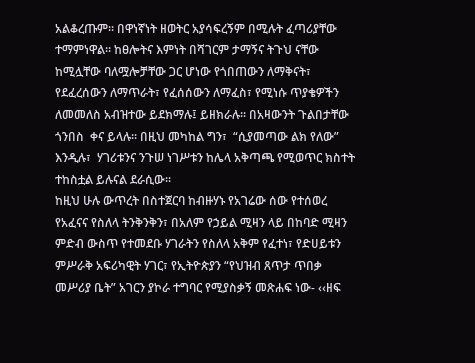አልቆረጡም፡፡ በዋነኛነት ዘወትር አያሳፍረኝም በሚሉት ፈጣሪያቸው ተማምነዋል። ከፀሎትና እምነት በሻገርም ታማኝና ትጉህ ናቸው ከሚሏቸው ባለሟሎቻቸው ጋር ሆነው የጎበጠውን ለማቅናት፣ የደፈረሰውን ለማጥራት፣ የፈሰሰውን ለማፈስ፣ የሚነሱ ጥያቄዎችን ለመመለስ አብዝተው ይደክማሉ፤ ይዘክራሉ፡፡ በአዛውንት ጉልበታቸው  ጎንበስ  ቀና ይላሉ። በዚህ መካከል ግን፣  “ሲያመጣው ልክ የለው” እንዲሉ፣  ሃገሪቱንና ንጉሠ ነገሥቱን ከሌላ አቅጣጫ የሚወጥር ክስተት ተከስቷል ይሉናል ደራሲው፡፡
ከዚህ ሁሉ ውጥረት በስተጀርባ ከብዙሃኑ የአገሬው ሰው የተሰወረ የአፈናና የስለላ ትንቅንቅን፣ በአለም የኃይል ሚዛን ላይ በከባድ ሚዛን ምድብ ውስጥ የተመደቡ ሃገራትን የስለላ አቅም የፈተነ፣ የድሀይቱን ምሥራቅ አፍሪካዊት ሃገር፣ የኢትዮጵያን “የህዝብ ጸጥታ ጥበቃ መሥሪያ ቤት” አገርን ያኮራ ተግባር የሚያስቃኝ መጽሐፍ ነው- ‹‹ዘፍ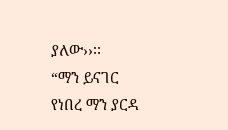ያለው››፡፡
“ማን ይናገር የነበረ ማን ያርዳ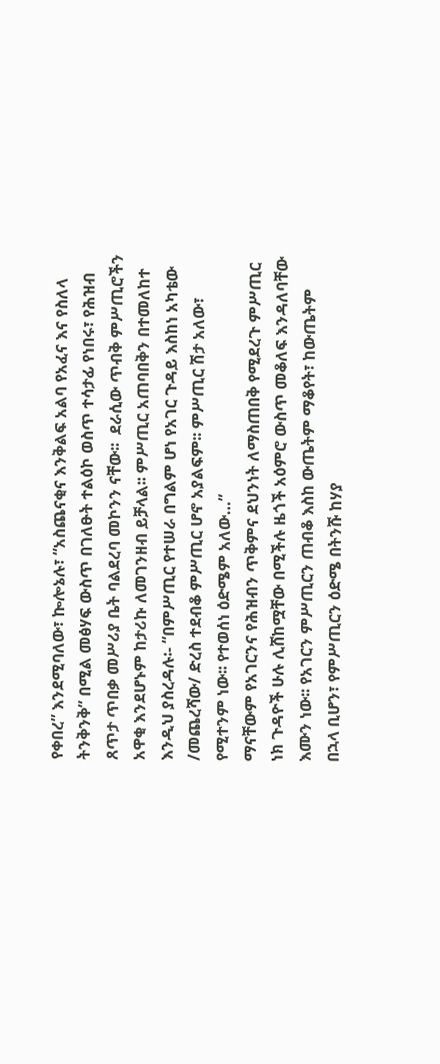የቀበረ” እንደሚባለው፣ ኰሎኔሉ፣ “አስጨናቂና እንቅልፍ አልባ የአፈና እና የስለላ ትንቅንቅ” በሚል መፅሃፍ ውስጥ በገለፁት ተልዕኮ ወስጥ ተሳታፊ የነበሩ፣ የሕዝብ ጸጥታ ጥበቃ መሥሪያ ቤት ባልደረባ መኮንን ናቸው፡፡  ደራሲው ጥብቅ ምሥጢሮችን አዋቂ እንደሆኑም ከታሪኩ ለመገንዘብ ይቻላል፡፡ ምሥጢር አጠባበቅን በተመለከተ እንዲህ ያስረዳሉ፡- “በምሥጢር የተሠራ በግልም ሆነ የአገር ጉዳይ እስከነ አካቴው /መጨረሻው/ ድረስ ተደብቆ ምሥጢር ሆኖ አያልፍም፡፡ ምሥጢር ሽታ አለው፣ የሚተንም ነው፡፡ የተወሰነ ዕድሜም አለው…”
ማናቸውም የአገርንና የሕዝብን ጥቅምና ደህንነት ለማስጠበቅ የሚደረጉ ምሥጢር ነክ ጉዳዮች ሁሉ ሊሸከሟቸው በሚችሉ ዜጎች አዕምሮ ውስጥ መቆለፍ እንዳለባቸው እሙን ነው፡፡ የአገርን ምሥጢርን ጠብቆ እስከ ውጤትም ማቆየት፣ ከውጤትም በኋላ ቢሆን፣ የምሥጢርን ዕድሜ በትንሹ ከሃያ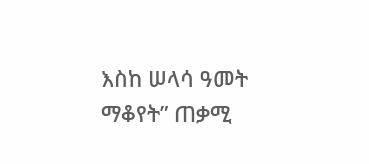እስከ ሠላሳ ዓመት ማቆየት” ጠቃሚ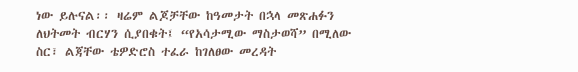ነው ይሉናል፡፡ ዛሬም ልጆቻቸው ከዓመታት በኋላ መጽሐፉን ለህትመት ብርሃን ሲያበቁት፤ “የአሳታሚው ማስታወሻ” በሚለው ስር፣ ልጃቸው ቴዎድሮስ ተፈራ ከገለፀው መረዳት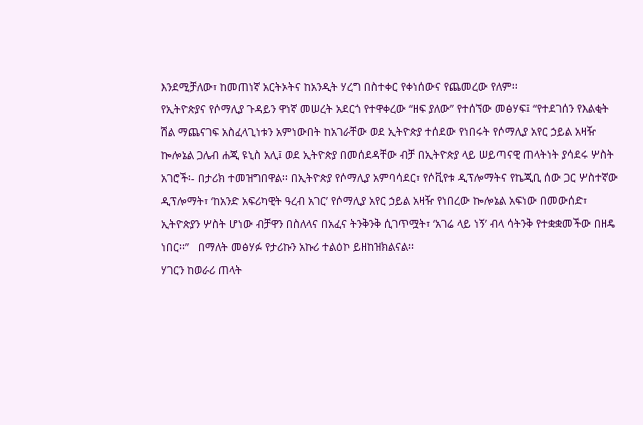እንደሚቻለው፣ ከመጠነኛ አርትኦትና ከአንዲት ሃረግ በስተቀር የቀነሰውና የጨመረው የለም፡፡
የኢትዮጵያና የሶማሊያ ጉዳይን ዋነኛ መሠረት አደርጎ የተዋቀረው “ዘፍ ያለው” የተሰኘው መፅሃፍ፤ “የተደገሰን የእልቂት ሽል ማጨናገፍ አስፈላጊነቱን አምነውበት ከአገራቸው ወደ ኢትዮጵያ ተሰደው የነበሩት የሶማሊያ አየር ኃይል አዛዥ ኰሎኔል ጋሌብ ሐጂ ዩኒስ አሊ፤ ወደ ኢትዮጵያ በመሰደዳቸው ብቻ በኢትዮጵያ ላይ ሠይጣናዊ ጠላትነት ያሳደሩ ሦስት አገሮች፡- በታሪክ ተመዝግበዋል፡፡ በኢትዮጵያ የሶማሊያ አምባሳደር፣ የሶቪየቱ ዲፕሎማትና የኬጂቢ ሰው ጋር ሦስተኛው ዲፕሎማት፣ ‘ከአንድ አፍሪካዊት ዓረብ አገር’ የሶማሊያ አየር ኃይል አዛዥ የነበረው ኰሎኔል አፍነው በመውሰድ፣ ኢትዮጵያን ሦስት ሆነው ብቻዋን በስለላና በአፈና ትንቅንቅ ሲገጥሟት፣ ‘አገሬ ላይ ነኝ’ ብላ ሳትንቅ የተቋቋመችው በዘዴ ነበር፡፡”   በማለት መፅሃፉ የታሪኩን አኩሪ ተልዕኮ ይዘከዝክልናል፡፡
ሃገርን ከወራሪ ጠላት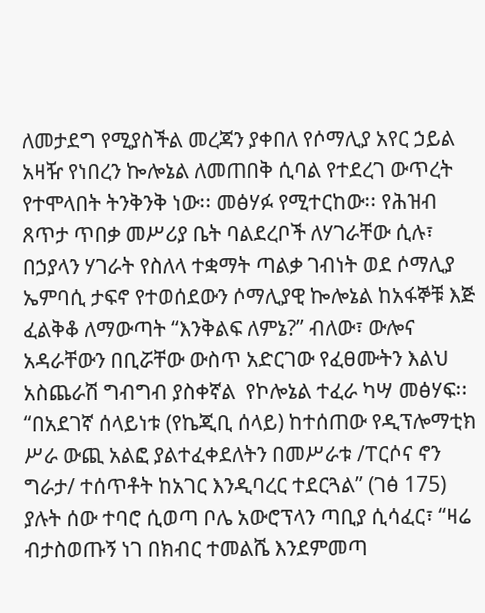ለመታደግ የሚያስችል መረጃን ያቀበለ የሶማሊያ አየር ኃይል አዛዥ የነበረን ኰሎኔል ለመጠበቅ ሲባል የተደረገ ውጥረት የተሞላበት ትንቅንቅ ነው፡፡ መፅሃፉ የሚተርከው፡፡ የሕዝብ ጸጥታ ጥበቃ መሥሪያ ቤት ባልደረቦች ለሃገራቸው ሲሉ፣ በኃያላን ሃገራት የስለላ ተቋማት ጣልቃ ገብነት ወደ ሶማሊያ ኤምባሲ ታፍኖ የተወሰደውን ሶማሊያዊ ኰሎኔል ከአፋኞቹ እጅ ፈልቅቆ ለማውጣት “እንቅልፍ ለምኔ?” ብለው፣ ውሎና አዳራቸውን በቢሯቸው ውስጥ አድርገው የፈፀሙትን እልህ አስጨራሽ ግብግብ ያስቀኛል  የኮሎኔል ተፈራ ካሣ መፅሃፍ፡፡ “በአደገኛ ሰላይነቱ (የኬጂቢ ሰላይ) ከተሰጠው የዲፕሎማቲክ ሥራ ውጪ አልፎ ያልተፈቀደለትን በመሥራቱ /ፐርሶና ኖን ግራታ/ ተሰጥቶት ከአገር እንዲባረር ተደርጓል” (ገፅ 175) ያሉት ሰው ተባሮ ሲወጣ ቦሌ አውሮፕላን ጣቢያ ሲሳፈር፣ “ዛሬ ብታስወጡኝ ነገ በክብር ተመልሼ እንደምመጣ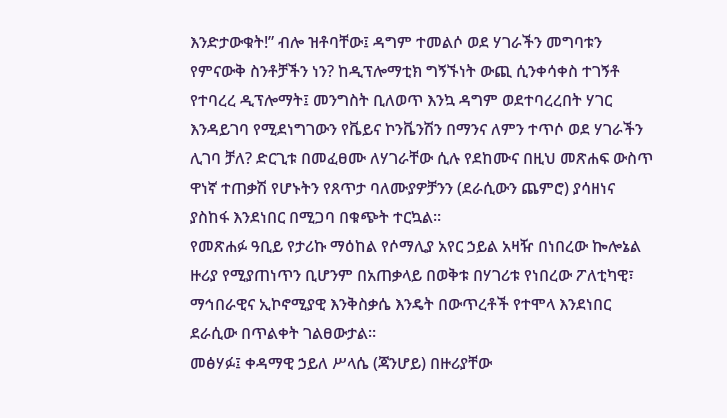እንድታውቁት!” ብሎ ዝቶባቸው፤ ዳግም ተመልሶ ወደ ሃገራችን መግባቱን የምናውቅ ስንቶቻችን ነን? ከዲፕሎማቲክ ግኝኙነት ውጪ ሲንቀሳቀስ ተገኝቶ የተባረረ ዲፕሎማት፤ መንግስት ቢለወጥ እንኳ ዳግም ወደተባረረበት ሃገር እንዳይገባ የሚደነግገውን የቬይና ኮንቬንሽን በማንና ለምን ተጥሶ ወደ ሃገራችን ሊገባ ቻለ? ድርጊቱ በመፈፀሙ ለሃገራቸው ሲሉ የደከሙና በዚህ መጽሐፍ ውስጥ ዋነኛ ተጠቃሽ የሆኑትን የጸጥታ ባለሙያዎቻንን (ደራሲውን ጨምሮ) ያሳዘነና ያስከፋ እንደነበር በሚጋባ በቁጭት ተርኳል፡፡
የመጽሐፉ ዓቢይ የታሪኩ ማዕከል የሶማሊያ አየር ኃይል አዛዥ በነበረው ኰሎኔል ዙሪያ የሚያጠነጥን ቢሆንም በአጠቃላይ በወቅቱ በሃገሪቱ የነበረው ፖለቲካዊ፣ ማኅበራዊና ኢኮኖሚያዊ እንቅስቃሴ እንዴት በውጥረቶች የተሞላ እንደነበር ደራሲው በጥልቀት ገልፀውታል፡፡
መፅሃፉ፤ ቀዳማዊ ኃይለ ሥላሴ (ጃንሆይ) በዙሪያቸው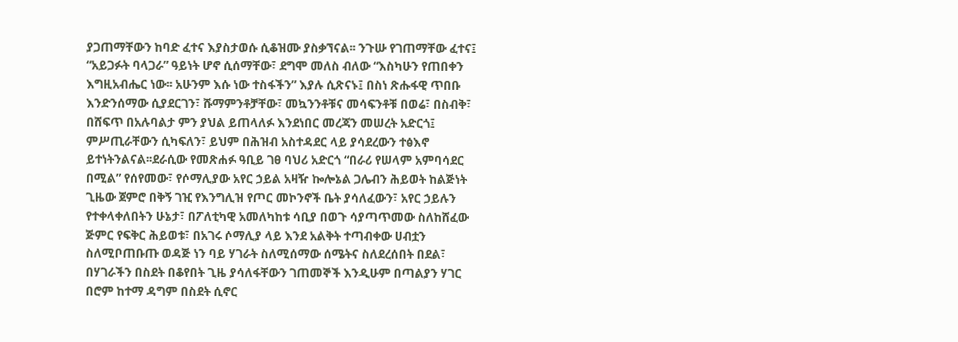ያጋጠማቸውን ከባድ ፈተና እያስታወሱ ሲቆዝሙ ያስቃኘናል፡፡ ንጉሡ የገጠማቸው ፈተና፤ “አይጋፉት ባላጋራ” ዓይነት ሆኖ ሲሰማቸው፣ ደግሞ መለስ ብለው “እስካሁን የጠበቀን እግዚአብሔር ነው፡፡ አሁንም እሱ ነው ተስፋችን” እያሉ ሲጽናኑ፤ በስነ ጽሑፋዊ ጥበቡ እንድንሰማው ሲያደርገን፣ ሹማምንቶቻቸው፣ መኳንንቶቹና መሳፍንቶቹ በወሬ፣ በስብቅ፣ በሸፍጥ በአሉባልታ ምን ያህል ይጠላለፉ እንደነበር መረጃን መሠረት አድርጎ፤ ምሥጢራቸውን ሲካፍለን፣ ይህም በሕዝብ አስተዳደር ላይ ያሳደረውን ተፅእኖ ይተነትንልናል፡፡ደራሲው የመጽሐፉ ዓቢይ ገፀ ባህሪ አድርጎ “በራሪ የሠላም አምባሳደር በሚል” የሰየመው፣ የሶማሊያው አየር ኃይል አዛዥ ኰሎኔል ጋሌብን ሕይወት ከልጅነት ጊዜው ጀምሮ በቅኝ ገዢ የእንግሊዝ የጦር መኮንኖች ቤት ያሳለፈውን፣ አየር ኃይሉን የተቀላቀለበትን ሁኔታ፣ በፖለቲካዊ አመለካከቱ ሳቢያ በወጉ ሳያጣጥመው ስለከሸፈው ጅምር የፍቅር ሕይወቱ፣ በአገሩ ሶማሊያ ላይ እንደ አልቅት ተጣብቀው ሀብቷን ስለሚቦጠቡጡ ወዳጅ ነን ባይ ሃገራት ስለሚሰማው ሰሜትና ስለደረሰበት በደል፣ በሃገራችን በስደት በቆየበት ጊዜ ያሳለፋቸውን ገጠመኞች እንዲሁም በጣልያን ሃገር በሮም ከተማ ዳግም በስደት ሲኖር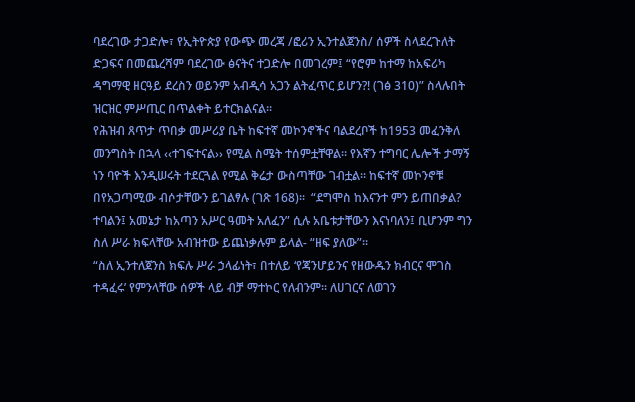ባደረገው ታጋድሎ፣ የኢትዮጵያ የውጭ መረጃ /ፎሪን ኢንተልጀንስ/ ሰዎች ስላደረጉለት ድጋፍና በመጨረሻም ባደረገው ፅናትና ተጋድሎ በመገረም፤ “የሮም ከተማ ከአፍሪካ ዳግማዊ ዘርዓይ ደረስን ወይንም አብዲሳ አጋን ልትፈጥር ይሆን?! (ገፅ 310)” ስላሉበት ዝርዝር ምሥጢር በጥልቀት ይተርክልናል፡፡
የሕዝብ ጸጥታ ጥበቃ መሥሪያ ቤት ከፍተኛ መኮንኖችና ባልደረቦች ከ1953 መፈንቅለ መንግስት በኋላ ‹‹ተገፍተናል›› የሚል ስሜት ተሰምቷቸዋል፡፡ የእኛን ተግባር ሌሎች ታማኝ ነን ባዮች እንዲሠሩት ተደርጓል የሚል ቅሬታ ውስጣቸው ገብቷል፡፡ ከፍተኛ መኮንኖቹ በየአጋጣሚው ብሶታቸውን ይገልፃሉ (ገጽ 168)፡፡  “ደግሞስ ከእናንተ ምን ይጠበቃል? ተባልን፤ አመኔታ ከአጣን አሥር ዓመት አለፈን” ሲሉ አቤቱታቸውን እናነባለን፤ ቢሆንም ግን ስለ ሥራ ክፍላቸው አብዝተው ይጨነቃሉም ይላል- “ዘፍ ያለው”፡፡
“ስለ ኢንተለጀንስ ክፍሉ ሥራ ኃላፊነት፣ በተለይ ‘የጃንሆይንና የዘውዱን ክብርና ሞገስ ተዳፈሩ’ የምንላቸው ሰዎች ላይ ብቻ ማተኮር የለብንም፡፡ ለሀገርና ለወገን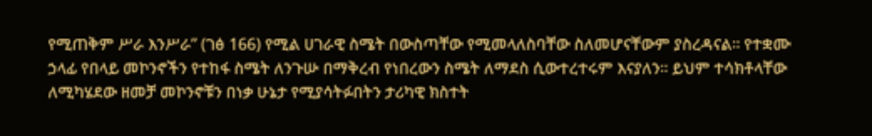የሚጠቅም ሥራ እንሥራ” (ገፅ 166) የሚል ሀገራዊ ስሜት በውስጣቸው የሚመላለስባቸው ስለመሆናቸውም ያስረዳናል፡፡ የተቋሙ ኃላፊ የበላይ መኮንኖችን የተከፋ ስሜት ለንጉሡ በማቅረብ የነበረውን ስሜት ለማደስ ሲውተረተሩም እናያለን፡፡ ይህም ተሳክቶላቸው ለሚካሄደው ዘመቻ መኮንኖቹን በነቃ ሁኔታ የሚያሳትፉበትን ታሪካዊ ክስተት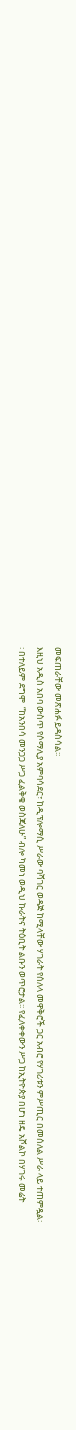መፍጠራቸው መጽሐፉ ይዳስሳል፡፡
እዚህ አዲስ አበባ ውስጥ የሶማሊያ አምባሳደር፣ ከዲፕሎማሲ ሥራው ባሻገር ወዳጅ ከሚላቸው ሃገራት የሰለላ መዋቅሮች ጋር አብሮ የሃገሪቱን ምሥጢር በመሰለል ሥራ ላይ ተጠምዷል፡፡ በተለይም ደግሞ  “ከአንበሳ መንጋጋ ሥጋ ፈልቅቄ ወስጃለሁ” ብሎ ካመነ ወዲህ ኩራትና ትዕቢት ልቡን ወጥሮታል፡፡ የፈለቀቀውን ሥጋ ከኢትዮጵያ በሆነ ዘዴ አሾልኮ በሃገሩ መሬት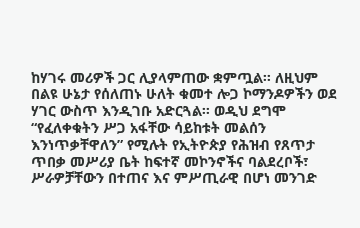ከሃገሩ መሪዎች ጋር ሊያላምጠው ቋምጧል፡፡ ለዚህም በልዩ ሁኔታ የሰለጠኑ ሁለት ቁመተ ሎጋ ኮማንዶዎችን ወደ ሃገር ውስጥ እንዲገቡ አድርጓል፡፡ ወዲህ ደግሞ “የፈለቀቁትን ሥጋ አፋቸው ሳይከቱት መልሰን እንነጥቃቸዋለን” የሚሉት የኢትዮጵያ የሕዝብ የጸጥታ ጥበቃ መሥሪያ ቤት ከፍተኛ መኮንኖችና ባልደረቦች፣ ሥራዎቻቸውን በተጠና እና ምሥጢራዊ በሆነ መንገድ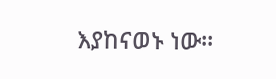እያከናወኑ ነው፡፡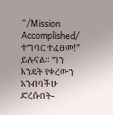“/Mission Accomplished/ ተግባር ተፈፀመ!” ይሉናል። ግን እንዴት የቀረውን አንብባችሁ ድረሱበት-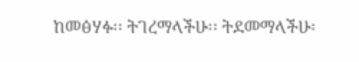ከመፅሃፉ፡፡ ትገረማላችሁ፡፡ ትደመማላችሁ፡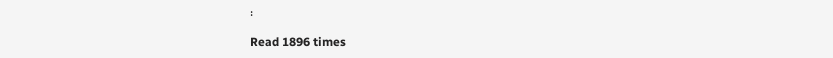፡

Read 1896 times